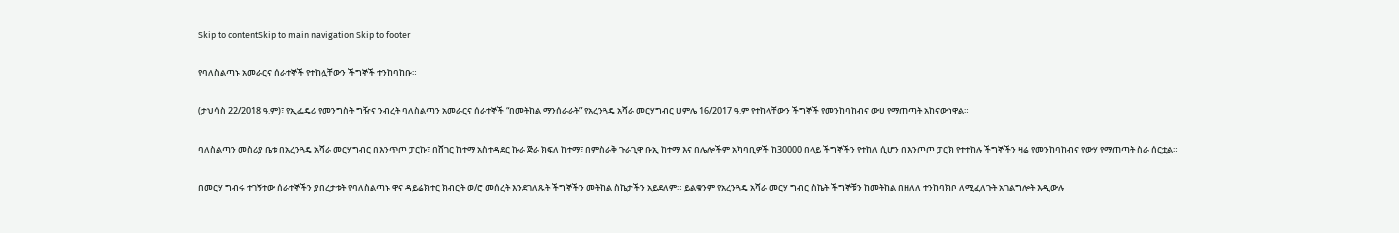Skip to contentSkip to main navigation Skip to footer

የባለስልጣኑ አመራርና ሰራተኞች የተከሏቸውን ችግኞች ተንከባከቡ።

(ታህሳስ 22/2018 ዓ.ም)፣ የኢፌዴሪ የመንግስት ግዥና ንብረት ባለስልጣን አመራርና ሰራተኞች “በመትከል ማንሰራራት” የአረንጓዴ አሻራ መርሃግብር ሀምሌ 16/2017 ዓ.ም የተከላቸውን ችግኞች የመንከባከብና ውሀ የማጠጣት አከናውነዋል።

ባለስልጣን መስሪያ ቤቱ በአረንጓዴ አሻራ መርሃግብር በእንጥጦ ፓርኩ፣ በሸገር ከተማ አስተዳደር ኩራ ጅራ ክፍለ ከተማ፣ በምስራቅ ጉራጊዋ ቡኢ ከተማ እና በሌሎችም አካባቢዎች ከ30000 በላይ ችግኞችን የተከለ ሲሆን በእንጦጦ ፓርክ የተተከሉ ችግኞችን ዛሬ የመንከባከብና የውሃ የማጠጣት ስራ ሰርቷል።

በመርሃ ግብሩ ተገኝተው ሰራተኞችን ያበረታቱት የባለስልጣኑ ዋና ዳይሬክተር ክብርት ወ/ሮ መሰረት እንደገለጹት ችግኞችን መትከል ስኬታችን አይደለም። ይልቁንም የአረንጓዴ አሻራ መርሃ ግብር ስኬት ችግኞቹን ከመትከል በዘለለ ተንከባክቦ ለሚፈለጉት አገልግሎት እዲውሉ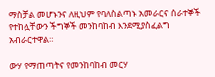ማስቻል መሆኑንና ለዚህም የባለስልጣኑ አመራርና ሰራተኞች የተከሏቸውን ችግኞች መንከባከብ እንደሚያስፈልግ አብራርተዋል።

ውሃ የማጠጣትና የመንከባከብ መርሃ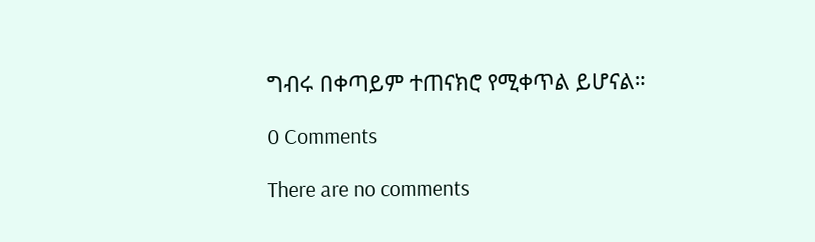ግብሩ በቀጣይም ተጠናክሮ የሚቀጥል ይሆናል።

0 Comments

There are no comments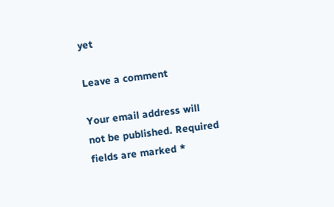yet

Leave a comment

Your email address will not be published. Required fields are marked *